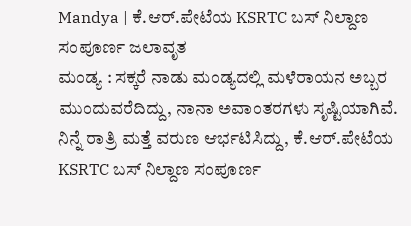Mandya | ಕೆ.ಆರ್.ಪೇಟೆಯ KSRTC ಬಸ್ ನಿಲ್ದಾಣ ಸಂಪೂರ್ಣ ಜಲಾವೃತ
ಮಂಡ್ಯ : ಸಕ್ಕರೆ ನಾಡು ಮಂಡ್ಯದಲ್ಲಿ ಮಳೆರಾಯನ ಅಬ್ಬರ ಮುಂದುವರೆದಿದ್ದು, ನಾನಾ ಅವಾಂತರಗಳು ಸೃಷ್ಟಿಯಾಗಿವೆ.
ನಿನ್ನೆ ರಾತ್ರಿ ಮತ್ತೆ ವರುಣ ಆರ್ಭಟಿಸಿದ್ದು, ಕೆ.ಆರ್.ಪೇಟೆಯ KSRTC ಬಸ್ ನಿಲ್ದಾಣ ಸಂಪೂರ್ಣ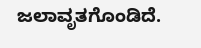ಜಲಾವೃತಗೊಂಡಿದೆ.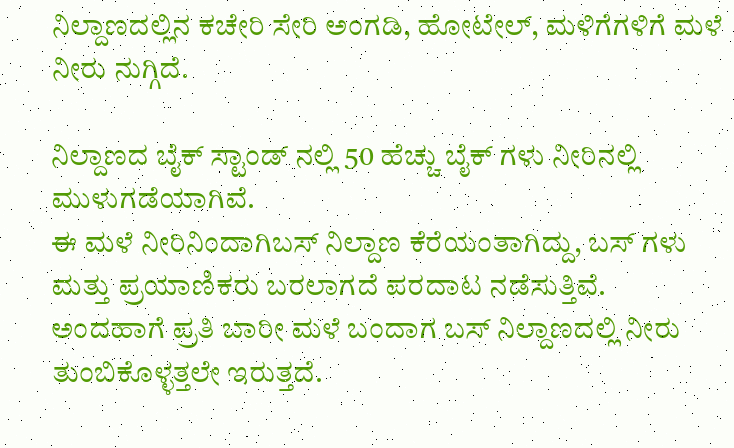ನಿಲ್ದಾಣದಲ್ಲಿನ ಕಚೇರಿ ಸೇರಿ ಅಂಗಡಿ, ಹೋಟೇಲ್, ಮಳಿಗೆಗಳಿಗೆ ಮಳೆ ನೀರು ನುಗ್ಗಿದೆ.

ನಿಲ್ದಾಣದ ಬೈಕ್ ಸ್ಟಾಂಡ್ ನಲ್ಲಿ 50 ಹೆಚ್ಚು ಬೈಕ್ ಗಳು ನೀರಿನಲ್ಲಿ ಮುಳುಗಡೆಯಾಗಿವೆ.
ಈ ಮಳೆ ನೀರಿನಿಂದಾಗಿಬಸ್ ನಿಲ್ದಾಣ ಕೆರೆಯಂತಾಗಿದ್ದು, ಬಸ್ ಗಳು ಮತ್ತು ಪ್ರಯಾಣಿಕರು ಬರಲಾಗದೆ ಪರದಾಟ ನಡೆಸುತ್ತಿವೆ.
ಅಂದಹಾಗೆ ಪ್ರತಿ ಬಾರೀ ಮಳೆ ಬಂದಾಗ ಬಸ್ ನಿಲ್ದಾಣದಲ್ಲಿ ನೀರು ತುಂಬಿಕೊಳ್ಳತ್ತಲೇ ಇರುತ್ತದೆ.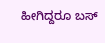ಹೀಗಿದ್ದರೂ ಬಸ್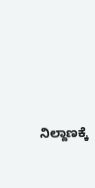ನಿಲ್ದಾಣಕ್ಕೆ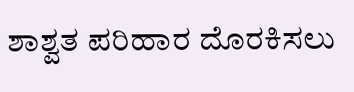ಶಾಶ್ವತ ಪರಿಹಾರ ದೊರಕಿಸಲು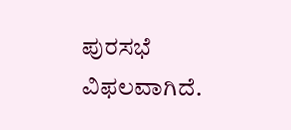ಪುರಸಭೆ ವಿಫಲವಾಗಿದೆ.